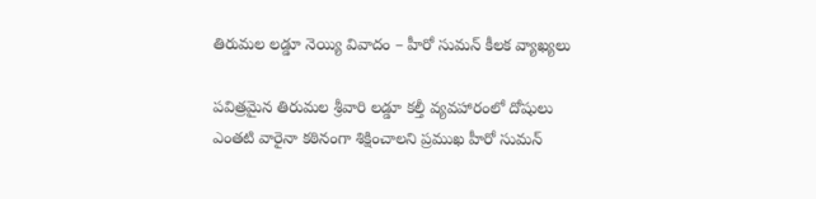తిరుమల లడ్డూ నెయ్యి వివాదం – హీరో సుమన్ కీలక వ్యాఖ్యలు

పవిత్రమైన తిరుమల శ్రీవారి లడ్డూ కల్తీ వ్యవహారంలో దోషులు ఎంతటి వారైనా కఠినంగా శిక్షించాలని ప్రముఖ హీరో సుమన్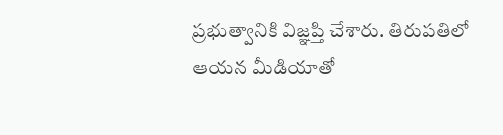ప్రభుత్వానికి విజ్ఞప్తి చేశారు. తిరుపతిలో ఆయన మీడియాతో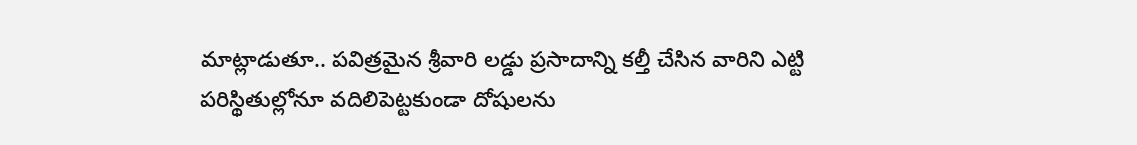మాట్లాడుతూ.. పవిత్రమైన శ్రీవారి లడ్డు ప్రసాదాన్ని కల్తీ చేసిన వారిని ఎట్టి పరిస్థితుల్లోనూ వదిలిపెట్టకుండా దోషులను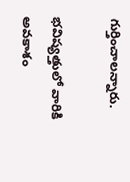గుర్తించాలన్నారు.

భవిష్యత్తులో వారికి అవకాశం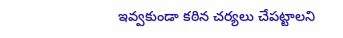ఇవ్వకుండా కఠిన చర్యలు చేపట్టాలని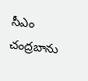సీఎం చంద్రబాను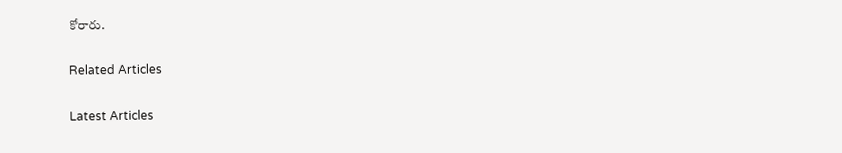కోరారు.

Related Articles

Latest Articles